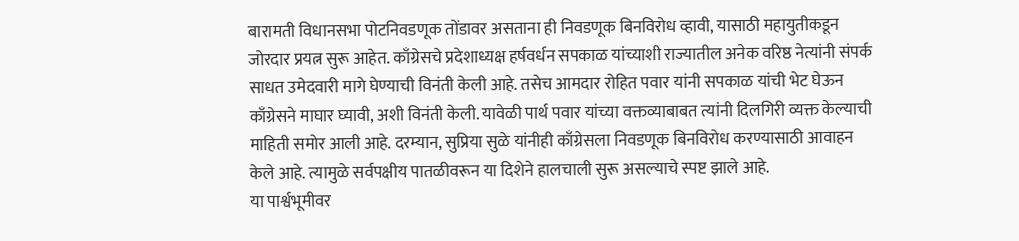बारामती विधानसभा पोटनिवडणूक तोंडावर असताना ही निवडणूक बिनविरोध व्हावी, यासाठी महायुतीकडून जोरदार प्रयत्न सुरू आहेत. काँग्रेसचे प्रदेशाध्यक्ष हर्षवर्धन सपकाळ यांच्याशी राज्यातील अनेक वरिष्ठ नेत्यांनी संपर्क साधत उमेदवारी मागे घेण्याची विनंती केली आहे. तसेच आमदार रोहित पवार यांनी सपकाळ यांची भेट घेऊन काँग्रेसने माघार घ्यावी, अशी विनंती केली. यावेळी पार्थ पवार यांच्या वक्तव्याबाबत त्यांनी दिलगिरी व्यक्त केल्याची माहिती समोर आली आहे. दरम्यान, सुप्रिया सुळे यांनीही काँग्रेसला निवडणूक बिनविरोध करण्यासाठी आवाहन केले आहे. त्यामुळे सर्वपक्षीय पातळीवरून या दिशेने हालचाली सुरू असल्याचे स्पष्ट झाले आहे.
या पार्श्वभूमीवर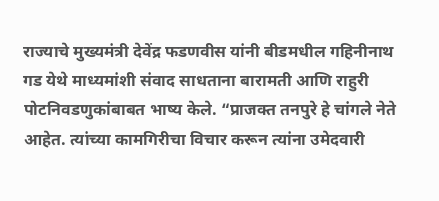राज्याचे मुख्यमंत्री देवेंद्र फडणवीस यांनी बीडमधील गहिनीनाथ गड येथे माध्यमांशी संवाद साधताना बारामती आणि राहुरी पोटनिवडणुकांबाबत भाष्य केले. “प्राजक्त तनपुरे हे चांगले नेते आहेत. त्यांच्या कामगिरीचा विचार करून त्यांना उमेदवारी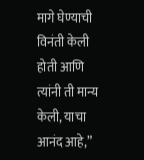मागे घेण्याची विनंती केली होती आणि त्यांनी ती मान्य केली, याचा आनंद आहे,”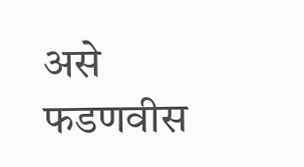असे फडणवीस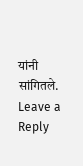यांनी सांगितले.
Leave a Reply